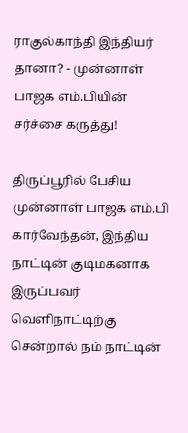ராகுல்காந்தி இந்தியர் தானா? - முன்னாள் பாஜக எம்.பியின் சர்ச்சை கருத்து!

திருப்பூரில் பேசிய முன்னாள் பாஜக எம்.பி கார்வேந்தன், இந்திய நாட்டின் குடிமகனாக இருப்பவர் வெளிநாட்டிற்கு சென்றால் நம் நாட்டின்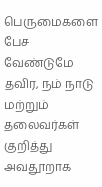பெருமைகளை பேச வேண்டுமே தவிர, நம் நாடு மற்றும் தலைவர்கள் குறித்து அவதூறாக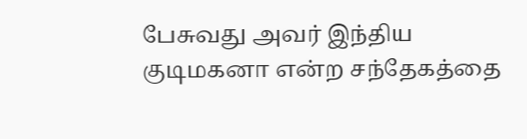பேசுவது அவர் இந்திய குடிமகனா என்ற சந்தேகத்தை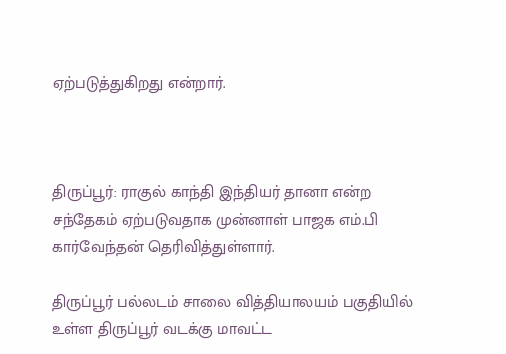ஏற்படுத்துகிறது என்றார்.



திருப்பூர்: ராகுல் காந்தி இந்தியர் தானா என்ற சந்தேகம் ஏற்படுவதாக முன்னாள் பாஜக எம்.பி கார்வேந்தன் தெரிவித்துள்ளார்.

திருப்பூர் பல்லடம் சாலை வித்தியாலயம் பகுதியில் உள்ள திருப்பூர் வடக்கு மாவட்ட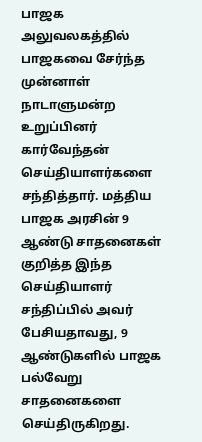பாஜக அலுவலகத்தில் பாஜகவை சேர்ந்த முன்னாள் நாடாளுமன்ற உறுப்பினர் கார்வேந்தன் செய்தியாளர்களை சந்தித்தார். மத்திய பாஜக அரசின் 9 ஆண்டு சாதனைகள் குறித்த இந்த செய்தியாளர் சந்திப்பில் அவர் பேசியதாவது, 9 ஆண்டுகளில் பாஜக பல்வேறு சாதனைகளை செய்திருகிறது.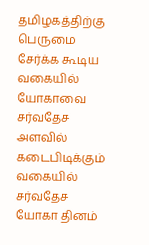தமிழகத்திற்கு பெருமை சேர்க்க கூடிய வகையில் யோகாவை சர்வதேச அளவில் கடைபிடிக்கும் வகையில் சர்வதேச யோகா தினம்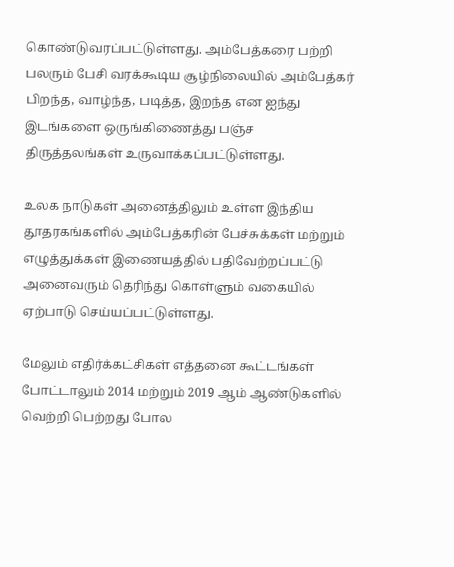கொண்டுவரப்பட்டுள்ளது. அம்பேத்கரை பற்றி பலரும் பேசி வரக்கூடிய சூழ்நிலையில் அம்பேத்கர் பிறந்த, வாழ்ந்த, படித்த, இறந்த என ஐந்து இடங்களை ஒருங்கிணைத்து பஞ்ச திருத்தலங்கள் உருவாக்கப்பட்டுள்ளது.

உலக நாடுகள் அனைத்திலும் உள்ள இந்திய தூதரகங்களில் அம்பேத்கரின் பேச்சுக்கள் மற்றும் எழுத்துக்கள் இணையத்தில் பதிவேற்றப்பட்டு அனைவரும் தெரிந்து கொள்ளும் வகையில் ஏற்பாடு செய்யப்பட்டுள்ளது.

மேலும் எதிர்க்கட்சிகள் எத்தனை கூட்டங்கள் போட்டாலும் 2014 மற்றும் 2019 ஆம் ஆண்டுகளில் வெற்றி பெற்றது போல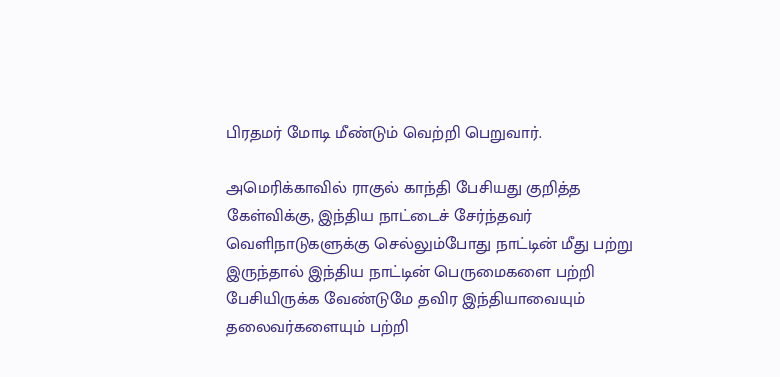பிரதமர் மோடி மீண்டும் வெற்றி பெறுவார்.

அமெரிக்காவில் ராகுல் காந்தி பேசியது குறித்த கேள்விக்கு, இந்திய நாட்டைச் சேர்ந்தவர் வெளிநாடுகளுக்கு செல்லும்போது நாட்டின் மீது பற்று இருந்தால் இந்திய நாட்டின் பெருமைகளை பற்றி பேசியிருக்க வேண்டுமே தவிர இந்தியாவையும் தலைவர்களையும் பற்றி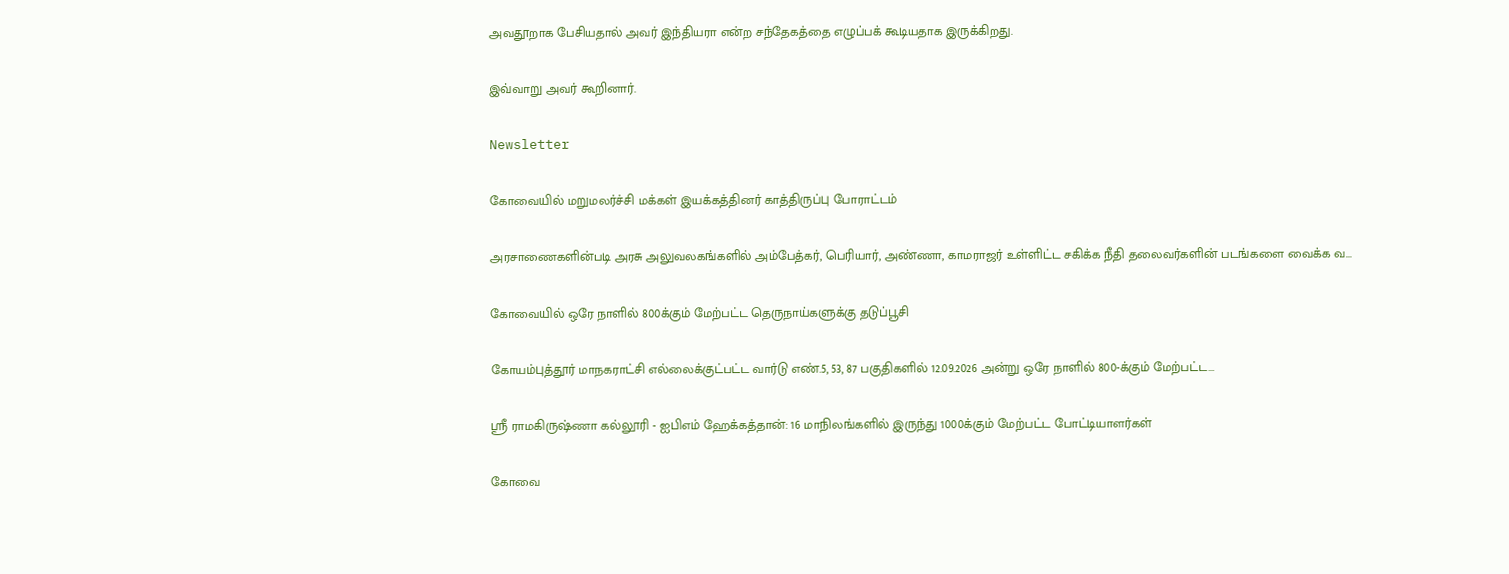அவதூறாக பேசியதால் அவர் இந்தியரா என்ற சந்தேகத்தை எழுப்பக் கூடியதாக இருக்கிறது.

இவ்வாறு அவர் கூறினார்.

Newsletter

கோவையில் மறுமலர்ச்சி மக்கள் இயக்கத்தினர் காத்திருப்பு போராட்டம்

அரசாணைகளின்படி அரசு அலுவலகங்களில் அம்பேத்கர், பெரியார், அண்ணா, காமராஜர் உள்ளிட்ட சகிக்க நீதி தலைவர்களின் படங்களை வைக்க வ...

கோவையில் ஒரே நாளில் 800க்கும் மேற்பட்ட தெருநாய்களுக்கு தடுப்பூசி

கோயம்புத்தூர் மாநகராட்சி எல்லைக்குட்பட்ட வார்டு எண்.5, 53, 87 பகுதிகளில் 12.09.2026 அன்று ஒரே நாளில் 800-க்கும் மேற்பட்ட...

ஸ்ரீ ராமகிருஷ்ணா கல்லூரி - ஐபிஎம் ஹேக்கத்தான்: 16 மாநிலங்களில் இருந்து 1000க்கும் மேற்பட்ட போட்டியாளர்கள்

கோவை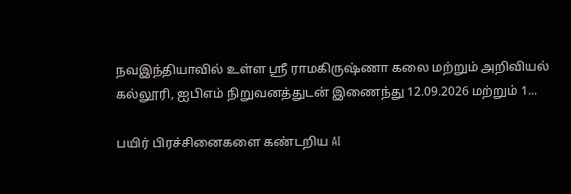நவஇந்தியாவில் உள்ள ஸ்ரீ ராமகிருஷ்ணா கலை மற்றும் அறிவியல் கல்லூரி, ஐபிஎம் நிறுவனத்துடன் இணைந்து 12.09.2026 மற்றும் 1...

பயிர் பிரச்சினைகளை கண்டறிய AI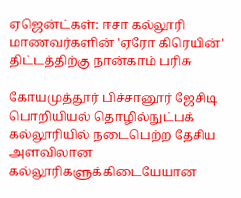ஏஜென்ட்கள்: ஈசா கல்லூரி மாணவர்களின் 'ஏரோ கிரெயின்' திட்டத்திற்கு நான்காம் பரிசு

கோயமுத்தூர் பிச்சானூர் ஜேசிடி பொறியியல் தொழில்நுட்பக் கல்லூரியில் நடைபெற்ற தேசிய அளவிலான கல்லூரிகளுக்கிடையேயான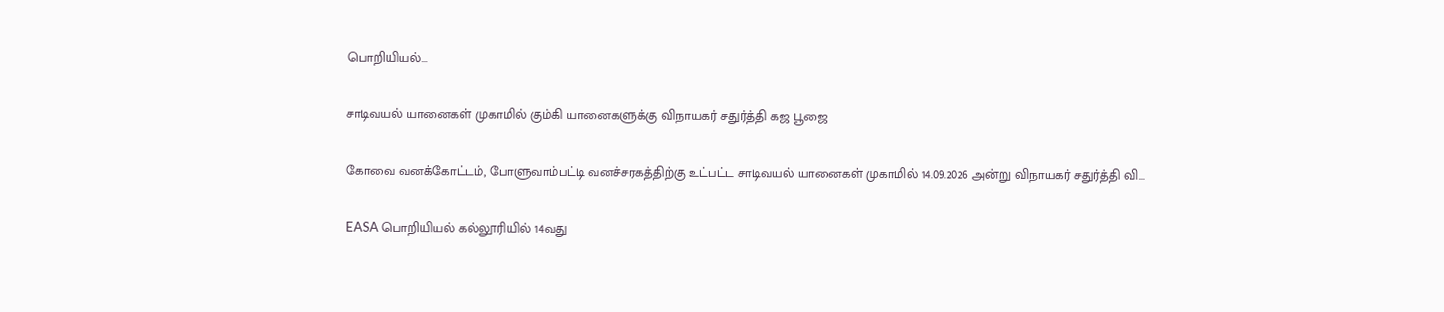பொறியியல்...

சாடிவயல் யானைகள் முகாமில் கும்கி யானைகளுக்கு விநாயகர் சதுர்த்தி கஜ பூஜை

கோவை வனக்கோட்டம், போளுவாம்பட்டி வனச்சரகத்திற்கு உட்பட்ட சாடிவயல் யானைகள் முகாமில் 14.09.2026 அன்று விநாயகர் சதுர்த்தி வி...

EASA பொறியியல் கல்லூரியில் 14வது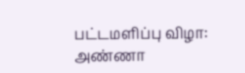பட்டமளிப்பு விழா: அண்ணா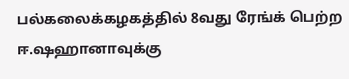பல்கலைக்கழகத்தில் 8வது ரேங்க் பெற்ற ஈ.ஷஹானாவுக்கு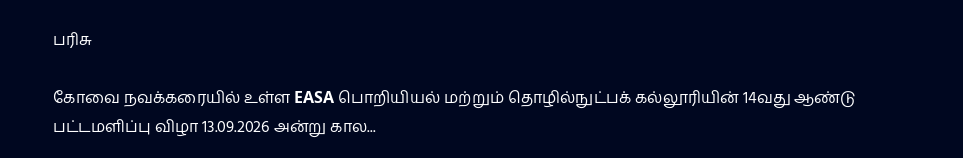பரிசு

கோவை நவக்கரையில் உள்ள EASA பொறியியல் மற்றும் தொழில்நுட்பக் கல்லூரியின் 14வது ஆண்டு பட்டமளிப்பு விழா 13.09.2026 அன்று கால...